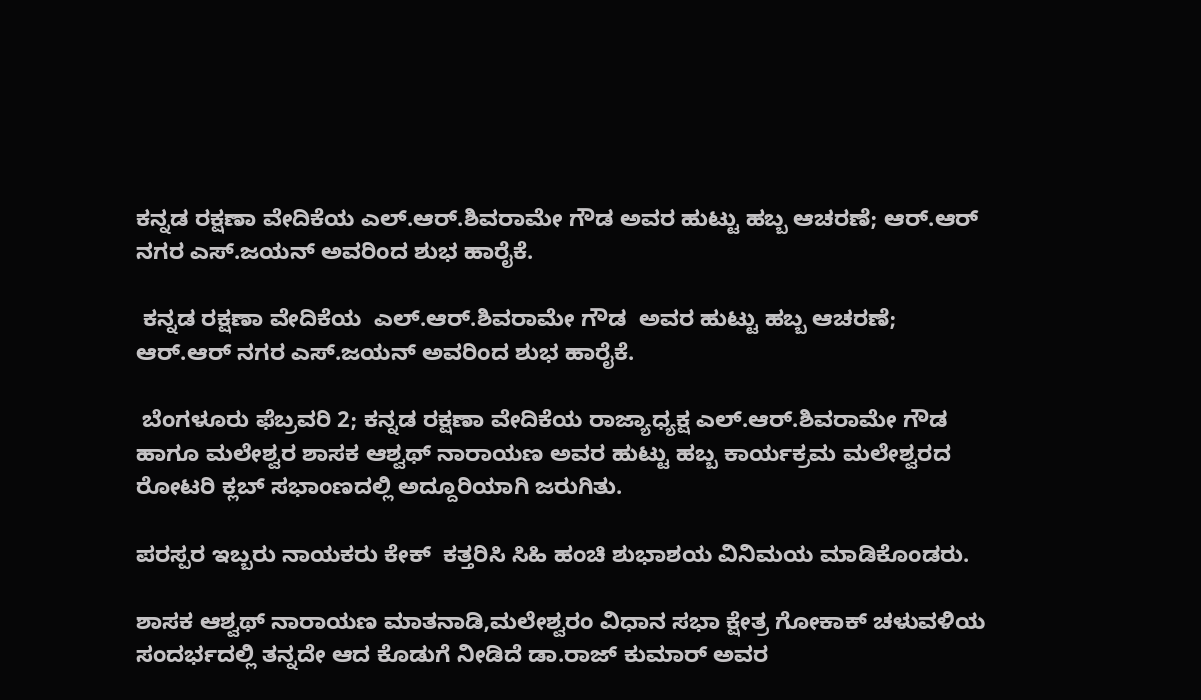ಕನ್ನಡ ರಕ್ಷಣಾ ವೇದಿಕೆಯ ಎಲ್.ಆರ್.ಶಿವರಾಮೇ ಗೌಡ ಅವರ ಹುಟ್ಟು ಹಬ್ಬ ಆಚರಣೆ; ಆರ್.ಆರ್ ನಗರ ಎಸ್.ಜಯನ್ ಅವರಿಂದ ಶುಭ ಹಾರೈಕೆ.

 ಕನ್ನಡ ರಕ್ಷಣಾ ವೇದಿಕೆಯ  ಎಲ್.ಆರ್.ಶಿವರಾಮೇ ಗೌಡ  ಅವರ ಹುಟ್ಟು ಹಬ್ಬ ಆಚರಣೆ; ಆರ್.ಆರ್ ನಗರ ಎಸ್.ಜಯನ್ ಅವರಿಂದ ಶುಭ ಹಾರೈಕೆ.

 ಬೆಂಗಳೂರು ಫೆಬ್ರವರಿ 2; ಕನ್ನಡ ರಕ್ಷಣಾ ವೇದಿಕೆಯ ರಾಜ್ಯಾಧ್ಯಕ್ಷ ಎಲ್.ಆರ್.ಶಿವರಾಮೇ ಗೌಡ ಹಾಗೂ ಮಲೇಶ್ವರ ಶಾಸಕ ಆಶ್ವಥ್ ನಾರಾಯಣ ಅವರ ಹುಟ್ಟು ಹಬ್ಬ ಕಾರ್ಯಕ್ರಮ ಮಲೇಶ್ವರದ ರೋಟರಿ ಕ್ಲಬ್ ಸಭಾಂಣದಲ್ಲಿ ಅದ್ದೂರಿಯಾಗಿ ಜರುಗಿತು.

ಪರಸ್ಪರ ಇಬ್ಬರು ನಾಯಕರು ಕೇಕ್  ಕತ್ತರಿಸಿ ಸಿಹಿ ಹಂಚಿ ಶುಭಾಶಯ ವಿನಿಮಯ ಮಾಡಿಕೊಂಡರು.

ಶಾಸಕ ಆಶ್ವಥ್ ನಾರಾಯಣ ಮಾತನಾಡಿ,ಮಲೇಶ್ವರಂ ವಿಧಾನ ಸಭಾ ಕ್ಷೇತ್ರ ಗೋಕಾಕ್ ಚಳುವಳಿಯ ಸಂದರ್ಭದಲ್ಲಿ ತನ್ನದೇ ಆದ ಕೊಡುಗೆ ನೀಡಿದೆ ಡಾ.ರಾಜ್ ಕುಮಾರ್ ಅವರ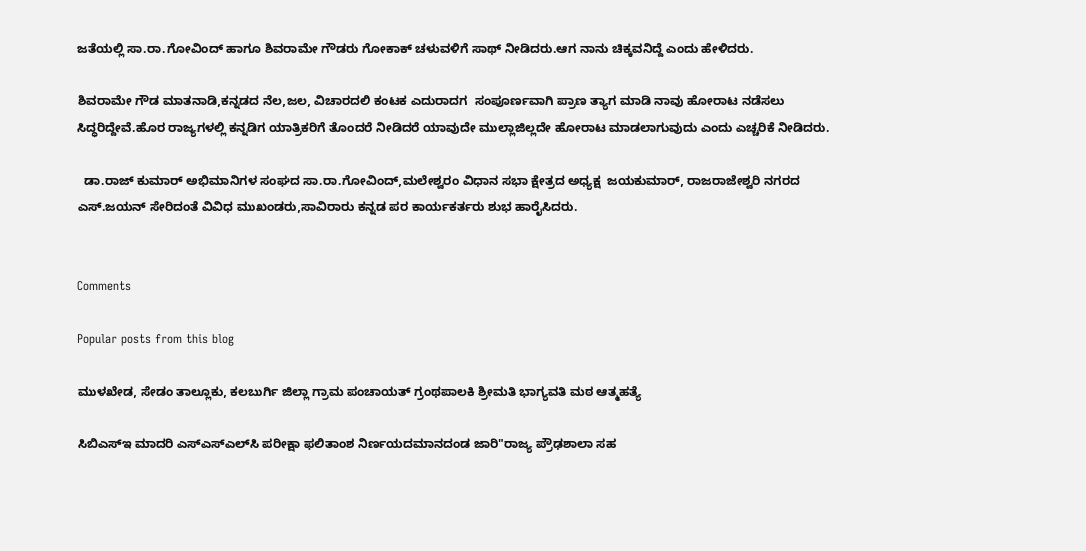ಜತೆಯಲ್ಲಿ ಸಾ.ರಾ.ಗೋವಿಂದ್ ಹಾಗೂ ಶಿವರಾಮೇ ಗೌಡರು ಗೋಕಾಕ್ ಚಳುವಳಿಗೆ ಸಾಥ್ ನೀಡಿದರು.ಆಗ ನಾನು ಚಿಕ್ಕವನಿದ್ದೆ ಎಂದು ಹೇಳಿದರು.

ಶಿವರಾಮೇ ಗೌಡ ಮಾತನಾಡಿ,ಕನ್ನಡದ ನೆಲ,ಜಲ, ವಿಚಾರದಲಿ ಕಂಟಕ ಎದುರಾದಗ  ಸಂಪೂರ್ಣವಾಗಿ ಪ್ರಾಣ ತ್ಯಾಗ ಮಾಡಿ ನಾವು ಹೋರಾಟ ನಡೆಸಲು ಸಿದ್ಧರಿದ್ದೇವೆ.ಹೊರ ರಾಜ್ಯಗಳಲ್ಲಿ ಕನ್ನಡಿಗ ಯಾತ್ರಿಕರಿಗೆ ತೊಂದರೆ ನೀಡಿದರೆ ಯಾವುದೇ ಮುಲ್ಲಾಜಿಲ್ಲದೇ ಹೋರಾಟ ಮಾಡಲಾಗುವುದು ಎಂದು ಎಚ್ಚರಿಕೆ ನೀಡಿದರು.

  ಡಾ.ರಾಜ್ ಕುಮಾರ್ ಅಭಿಮಾನಿಗಳ ಸಂಘದ ಸಾ.ರಾ.ಗೋವಿಂದ್,ಮಲೇಶ್ವರಂ ವಿಧಾನ ಸಭಾ ಕ್ಷೇತ್ರದ ಅಧ್ಯಕ್ಷ  ಜಯಕುಮಾರ್, ರಾಜರಾಜೇಶ್ವರಿ ನಗರದ ಎಸ್.ಜಯನ್‌ ಸೇರಿದಂತೆ ವಿವಿಧ ಮುಖಂಡರು,ಸಾವಿರಾರು ಕನ್ನಡ ಪರ ಕಾರ್ಯಕರ್ತರು ಶುಭ ಹಾರೈಸಿದರು.


Comments

Popular posts from this blog

ಮುಳಖೇಡ, ಸೇಡಂ ತಾಲ್ಲೂಕು, ಕಲಬುರ್ಗಿ ಜಿಲ್ಲಾ ಗ್ರಾಮ ಪಂಚಾಯತ್ ಗ್ರಂಥಪಾಲಕಿ ಶ್ರೀಮತಿ ಭಾಗ್ಯವತಿ ಮಠ ಆತ್ಮಹತ್ಯೆ

ಸಿಬಿಎಸ್‌ಇ ಮಾದರಿ ಎಸ್‌ಎಸ್‌ಎಲ್‌ಸಿ ಪರೀಕ್ಷಾ ಫಲಿತಾಂಶ ನಿರ್ಣಯದಮಾನದಂಡ ಜಾರಿ"ರಾಜ್ಯ ಪ್ರೌಢಶಾಲಾ ಸಹ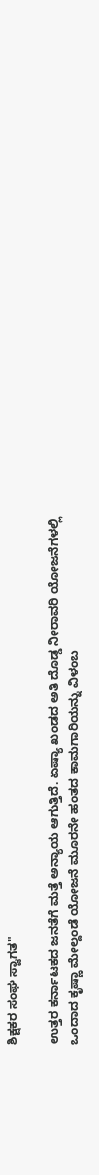ಶಿಕ್ಷಕರ ಸಂಘ ಸ್ವಾಗತ"

ಉತ್ತರ ಕರ್ನಾಟಕದ ಜನತೆಗೆ ಮತ್ತೆ ಅನ್ಯಾಯ ಆಗುತ್ತಿದೆ. ಏಷ್ಯಾ ಖಂಡದ ಅತಿ ದೊಡ್ಡ ನೀರಾವರಿ ಯೋಜನೆಗಳಲ್ಲಿ ಒಂದಾದ ಕೃಷ್ಣಾ ಮೇಲ್ದಂಡೆ ಯೋಜನೆ ಮೂರನೇ ಹಂತದ ಕಾಮಗಾರಿಯನ್ನು ವಿಳಂಬ